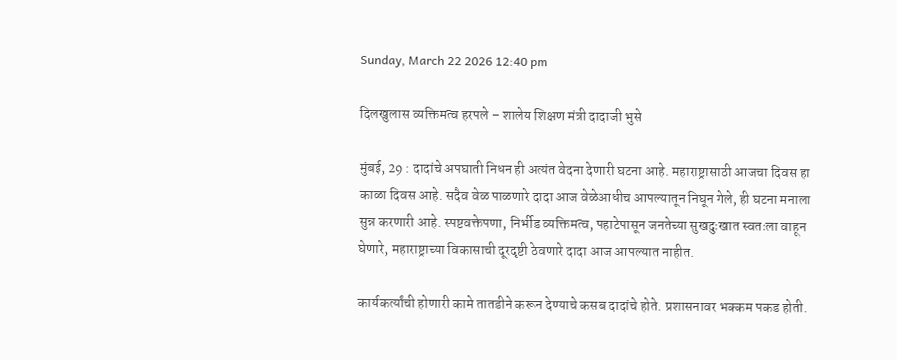Sunday, March 22 2026 12:40 pm

दिलखुलास व्यक्तिमत्व हरपले – शालेय शिक्षण मंत्री दादाजी भुसे

मुंबई, 29 : दादांचे अपघाती निधन ही अत्यंत वेदना देणारी घटना आहे. महाराष्ट्रासाठी आजचा दिवस हा काळा दिवस आहे. सदैव वेळ पाळणारे दादा आज वेळेआधीच आपल्यातून निघून गेले, ही घटना मनाला सुन्न करणारी आहे. स्पष्टवक्तेपणा, निर्भीड व्यक्तिमत्व, पहाटेपासून जनतेच्या सुखदुःखात स्वतःला वाहून घेणारे, महाराष्ट्राच्या विकासाची दूरदृष्टी ठेवणारे दादा आज आपल्यात नाहीत.

कार्यकर्त्यांची होणारी कामे तातडीने करून देण्याचे कसब दादांचे होते. प्रशासनावर भक्कम पकड होती.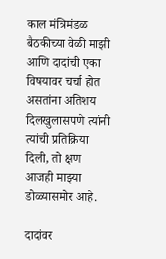काल मंत्रिमंडळ बैठकीच्या वेळी माझी आणि दादांची एका विषयावर चर्चा होत असतांना अतिशय दिलखुलासपणे त्यांनी त्यांची प्रतिक्रिया दिली, तो क्षण आजही माझ्या डोळ्यासमोर आहे.

दादांवर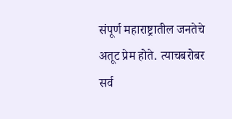संपूर्ण महाराष्ट्रातील जनतेचे अतूट प्रेम होते. त्याचबरोबर सर्व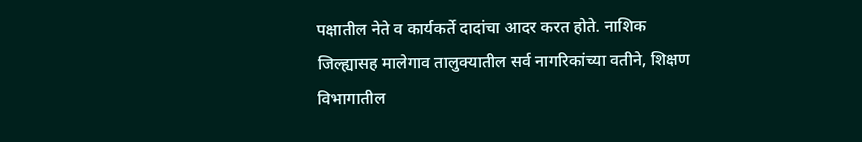पक्षातील नेते व कार्यकर्ते दादांचा आदर करत होते. नाशिक जिल्ह्यासह मालेगाव तालुक्यातील सर्व नागरिकांच्या वतीने, शिक्षण विभागातील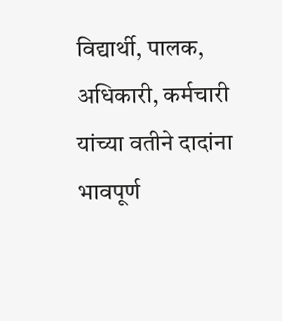विद्यार्थी, पालक, अधिकारी, कर्मचारी यांच्या वतीने दादांना भावपूर्ण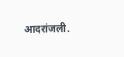आदरांजली.